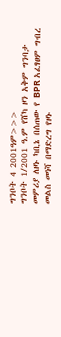ግንቦት 4 2001ዓም>>>
ግንቦት 1/2001 ዓ.ም የሸካ ዞን አቅም ግንባታ መምሪያ ለዞኑ ካቢኔ በሰጠው የ BPR አፈፃፀም ግብረ መልስ መነሻ በማድረግ የዞኑ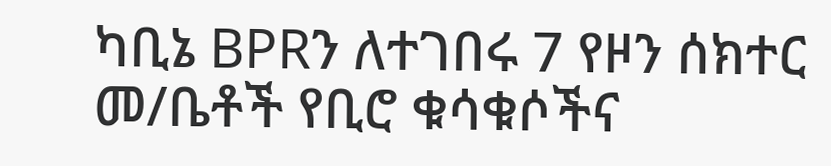ካቢኔ BPRን ለተገበሩ 7 የዞን ሰክተር መ/ቤቶች የቢሮ ቁሳቁሶችና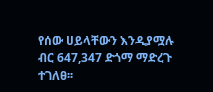የሰው ሀይላቸውን እንዲያሟሉ ብር 647,347 ድጎማ ማድረጉ ተገለፀ፡፡